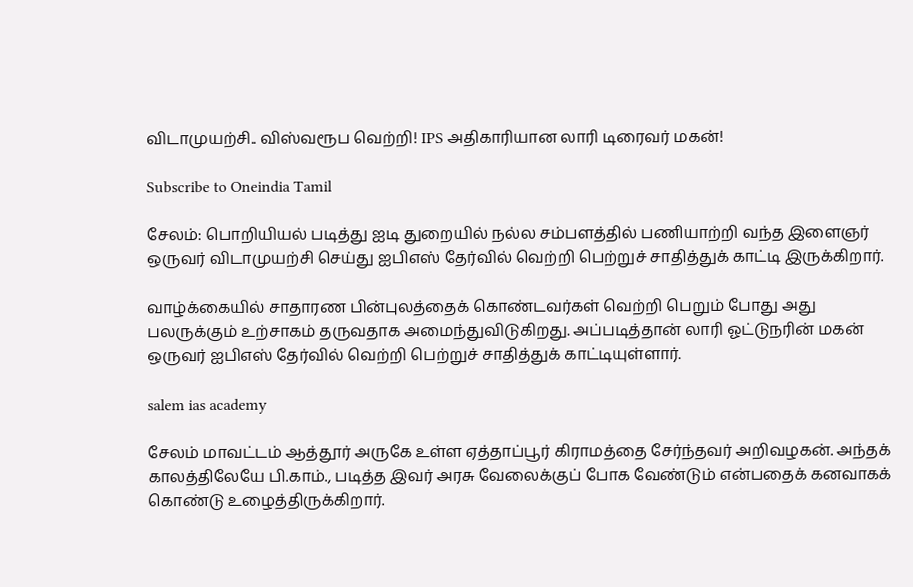விடாமுயற்சி.. விஸ்வரூப வெற்றி! IPS அதிகாரியான லாரி டிரைவர் மகன்!

Subscribe to Oneindia Tamil

சேலம்: பொறியியல் படித்து ஐடி துறையில் நல்ல சம்பளத்தில் பணியாற்றி வந்த இளைஞர் ஒருவர் விடாமுயற்சி செய்து ஐபிஎஸ் தேர்வில் வெற்றி பெற்றுச் சாதித்துக் காட்டி இருக்கிறார்.

வாழ்க்கையில் சாதாரண பின்புலத்தைக் கொண்டவர்கள் வெற்றி பெறும் போது அது பலருக்கும் உற்சாகம் தருவதாக அமைந்துவிடுகிறது. அப்படித்தான் லாரி ஓட்டுநரின் மகன் ஒருவர் ஐபிஎஸ் தேர்வில் வெற்றி பெற்றுச் சாதித்துக் காட்டியுள்ளார்.

salem ias academy

சேலம் மாவட்டம் ஆத்தூர் அருகே உள்ள ஏத்தாப்பூர் கிராமத்தை சேர்ந்தவர் அறிவழகன். அந்தக் காலத்திலேயே பி.காம்., படித்த இவர் அரசு வேலைக்குப் போக வேண்டும் என்பதைக் கனவாகக் கொண்டு உழைத்திருக்கிறார்.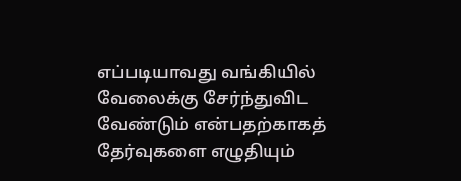எப்படியாவது வங்கியில் வேலைக்கு சேர்ந்துவிட வேண்டும் என்பதற்காகத் தேர்வுகளை எழுதியும்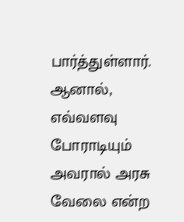பார்த்துள்ளார். ஆனால், எவ்வளவு போராடியும் அவரால் அரசு வேலை என்ற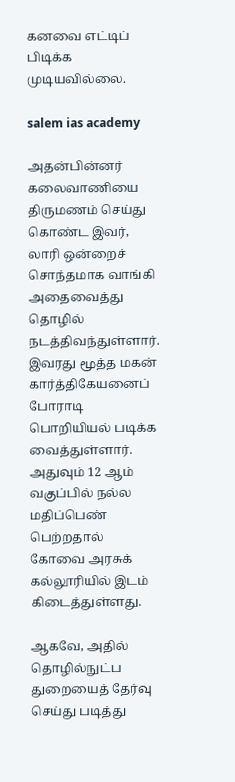கனவை எட்டிப் பிடிக்க முடியவில்லை.

salem ias academy

அதன்பின்னர் கலைவாணியை திருமணம் செய்து கொண்ட இவர், லாரி ஒன்றைச் சொந்தமாக வாங்கி அதைவைத்து தொழில் நடத்திவந்துள்ளார். இவரது மூத்த மகன் கார்த்திகேயனைப் போராடி பொறியியல் படிக்க வைத்துள்ளார். அதுவும் 12 ஆம் வகுப்பில் நல்ல மதிப்பெண் பெற்றதால் கோவை அரசுக் கல்லூரியில் இடம் கிடைத்துள்ளது.

ஆகவே, அதில் தொழில்நுட்ப துறையைத் தேர்வு செய்து படித்து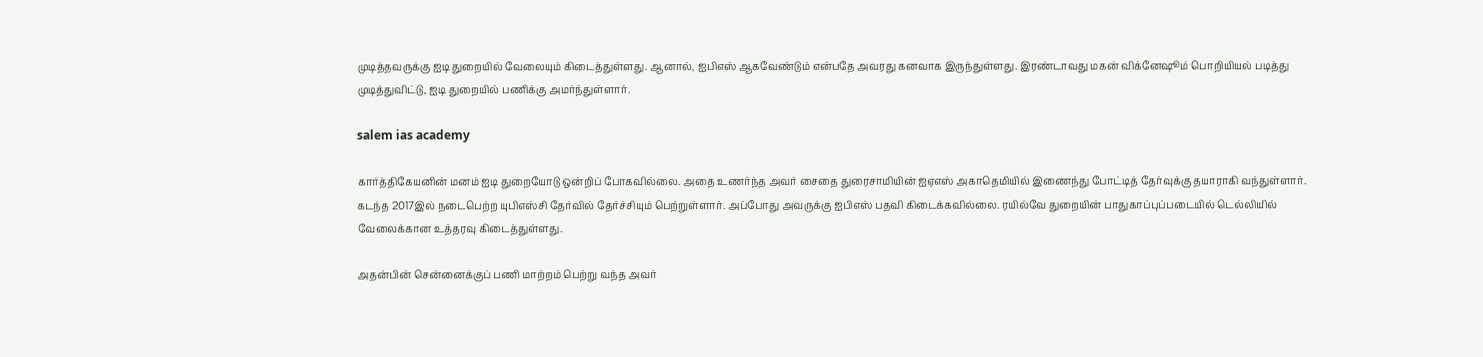முடித்தவருக்கு ஐடி துறையில் வேலையும் கிடைத்துள்ளது. ஆனால், ஐபிஎஸ் ஆகவேண்டும் என்பதே அவரது கனவாக இருந்துள்ளது. இரண்டாவது மகன் விக்னேஷூம் பொறியியல் படித்து முடித்துவிட்டு, ஐடி துறையில் பணிக்கு அமர்ந்துள்ளார்.

salem ias academy

கார்த்திகேயனின் மனம் ஐடி துறையோடு ஒன்றிப் போகவில்லை. அதை உணர்ந்த அவர் சைதை துரைசாமியின் ஐஏஎஸ் அகாதெமியில் இணைந்து போட்டித் தேர்வுக்கு தயாராகி வந்துள்ளார். கடந்த 2017இல் நடைபெற்ற யுபிஎஸ்சி தேர்வில் தேர்ச்சியும் பெற்றுள்ளார். அப்போது அவருக்கு ஐபிஎஸ் பதவி கிடைக்கவில்லை. ரயில்வே துறையின் பாதுகாப்புப்படையில் டெல்லியில் வேலைக்கான உத்தரவு கிடைத்துள்ளது.

அதன்பின் சென்னைக்குப் பணி மாற்றம் பெற்று வந்த அவர்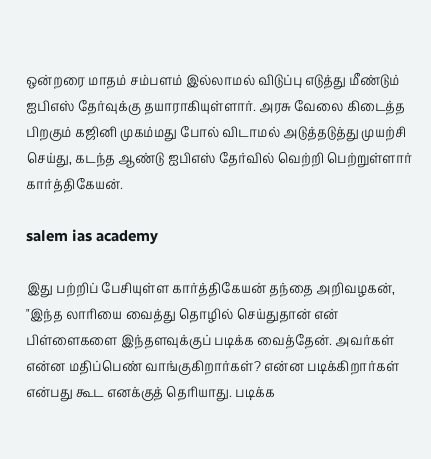ஒன்றரை மாதம் சம்பளம் இல்லாமல் விடுப்பு எடுத்து மீண்டும் ஐபிஎஸ் தேர்வுக்கு தயாராகியுள்ளார். அரசு வேலை கிடைத்த பிறகும் கஜினி முகம்மது போல் விடாமல் அடுத்தடுத்து முயற்சி செய்து, கடந்த ஆண்டு ஐபிஎஸ் தேர்வில் வெற்றி பெற்றுள்ளார் கார்த்திகேயன்.

salem ias academy

இது பற்றிப் பேசியுள்ள கார்த்திகேயன் தந்தை அறிவழகன், "இந்த லாரியை வைத்து தொழில் செய்துதான் என் பிள்ளைகளை இந்தளவுக்குப் படிக்க வைத்தேன். அவர்கள் என்ன மதிப்பெண் வாங்குகிறார்கள்? என்ன படிக்கிறார்கள் என்பது கூட எனக்குத் தெரியாது. படிக்க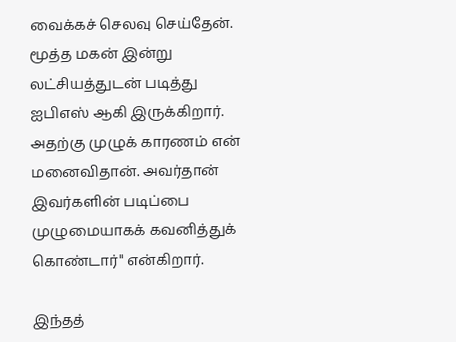வைக்கச் செலவு செய்தேன். மூத்த மகன் இன்று லட்சியத்துடன் படித்து ஐபிஎஸ் ஆகி இருக்கிறார். அதற்கு முழுக் காரணம் என் மனைவிதான். அவர்தான் இவர்களின் படிப்பை முழுமையாகக் கவனித்துக் கொண்டார்" என்கிறார்.

இந்தத்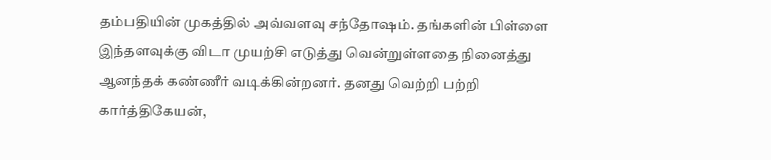தம்பதியின் முகத்தில் அவ்வளவு சந்தோஷம். தங்களின் பிள்ளை இந்தளவுக்கு விடா முயற்சி எடுத்து வென்றுள்ளதை நினைத்து ஆனந்தக் கண்ணீர் வடிக்கின்றனர். தனது வெற்றி பற்றி கார்த்திகேயன்,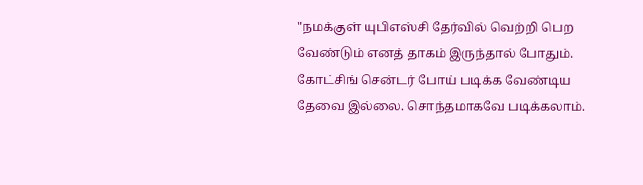"நமக்குள் யுபிஎஸ்சி தேர்வில் வெற்றி பெற வேண்டும் எனத் தாகம் இருந்தால் போதும். கோட்சிங் சென்டர் போய் படிக்க வேண்டிய தேவை இல்லை. சொந்தமாகவே படிக்கலாம்.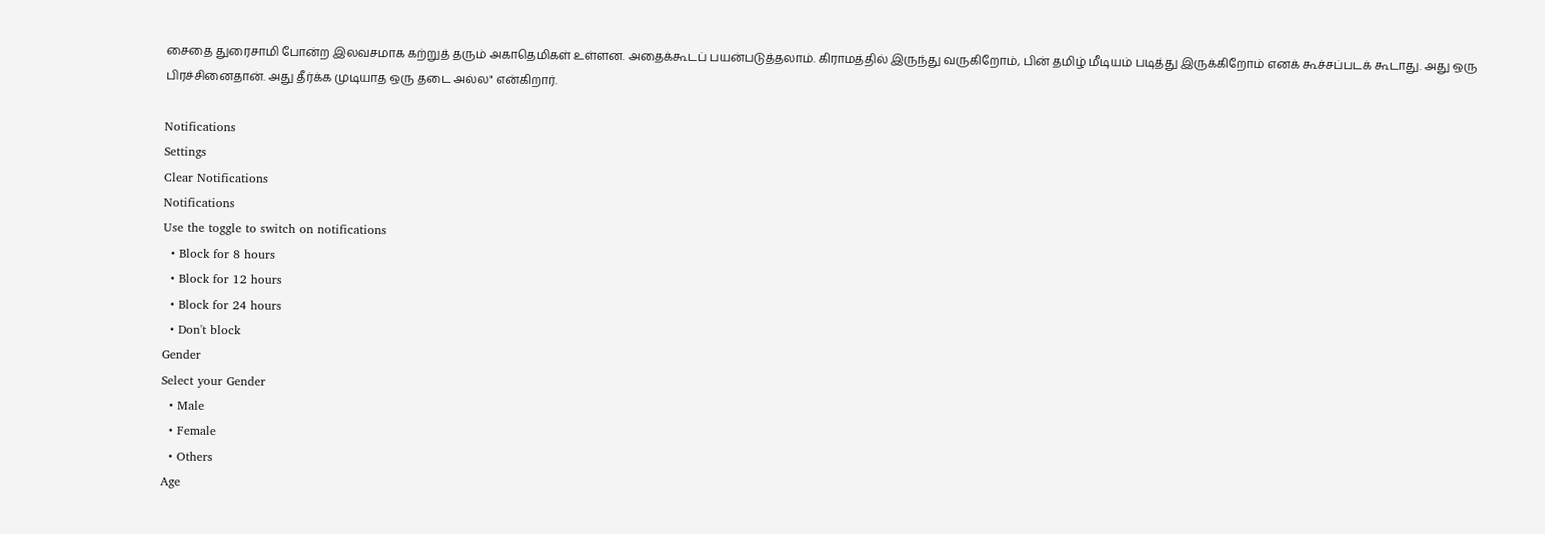சைதை துரைசாமி போன்ற இலவசமாக கற்றுத் தரும் அகாதெமிகள் உள்ளன. அதைக்கூடப் பயன்படுத்தலாம். கிராமத்தில் இருந்து வருகிறோம், பின் தமிழ் மீடியம் படித்து இருக்கிறோம் எனக் கூச்சப்படக் கூடாது. அது ஒரு பிரச்சினைதான். அது தீர்க்க முடியாத ஒரு தடை அல்ல" என்கிறார்.

Notifications
Settings
Clear Notifications
Notifications
Use the toggle to switch on notifications
  • Block for 8 hours
  • Block for 12 hours
  • Block for 24 hours
  • Don't block
Gender
Select your Gender
  • Male
  • Female
  • Others
Age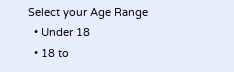Select your Age Range
  • Under 18
  • 18 to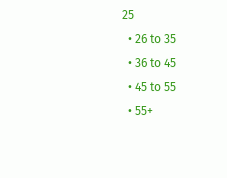25
  • 26 to 35
  • 36 to 45
  • 45 to 55
  • 55+